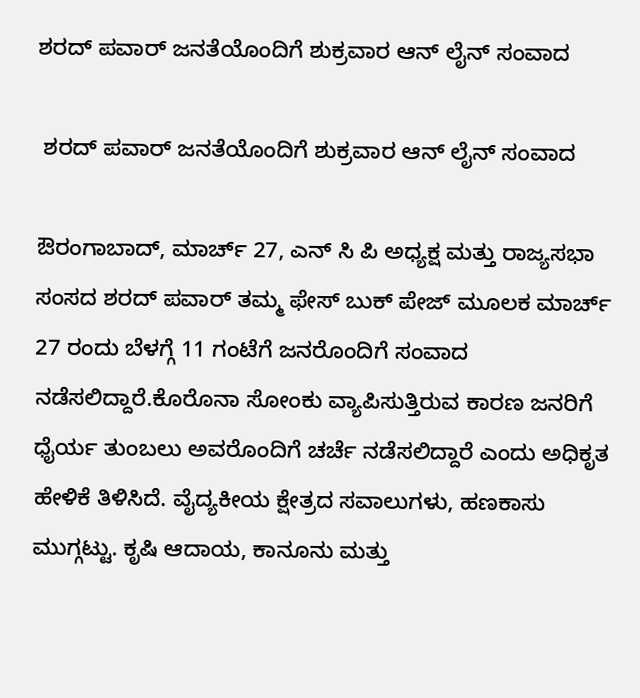ಶರದ್ ಪವಾರ್ ಜನತೆಯೊಂದಿಗೆ ಶುಕ್ರವಾರ ಆನ್ ಲೈನ್ ಸಂವಾದ

 ಶರದ್ ಪವಾರ್ ಜನತೆಯೊಂದಿಗೆ ಶುಕ್ರವಾರ ಆನ್ ಲೈನ್ ಸಂವಾದ

ಔರಂಗಾಬಾದ್, ಮಾರ್ಚ್ 27, ಎನ್ ಸಿ ಪಿ ಅಧ್ಯಕ್ಷ ಮತ್ತು ರಾಜ್ಯಸಭಾ ಸಂಸದ ಶರದ್ ಪವಾರ್ ತಮ್ಮ ಫೇಸ್ ಬುಕ್ ಪೇಜ್ ಮೂಲಕ ಮಾರ್ಚ್ 27 ರಂದು ಬೆಳಗ್ಗೆ 11 ಗಂಟೆಗೆ ಜನರೊಂದಿಗೆ ಸಂವಾದ ನಡೆಸಲಿದ್ದಾರೆ.ಕೊರೊನಾ ಸೋಂಕು ವ್ಯಾಪಿಸುತ್ತಿರುವ ಕಾರಣ ಜನರಿಗೆ ಧೈರ್ಯ ತುಂಬಲು ಅವರೊಂದಿಗೆ ಚರ್ಚೆ ನಡೆಸಲಿದ್ದಾರೆ ಎಂದು ಅಧಿಕೃತ ಹೇಳಿಕೆ ತಿಳಿಸಿದೆ. ವೈದ್ಯಕೀಯ ಕ್ಷೇತ್ರದ ಸವಾಲುಗಳು, ಹಣಕಾಸು ಮುಗ್ಗಟ್ಟು. ಕೃಷಿ ಆದಾಯ, ಕಾನೂನು ಮತ್ತು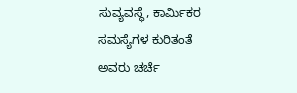ಸುವ್ಯವಸ್ಥೆ, ಕಾರ್ಮಿಕರ ಸಮಸ್ಯೆಗಳ ಕುರಿತಂತೆ ಅವರು ಚರ್ಚೆ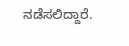ನಡೆಸಲಿದ್ದಾರೆ.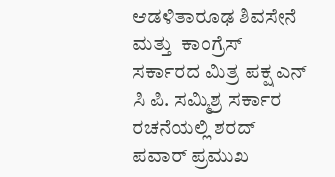ಆಡಳಿತಾರೂಢ ಶಿವಸೇನೆ ಮತ್ತು  ಕಾಂಗ್ರೆಸ್ ಸರ್ಕಾರದ ಮಿತ್ರ ಪಕ್ಷ ಎನ್ ಸಿ ಪಿ. ಸಮ್ಮಿಶ್ರ ಸರ್ಕಾರ ರಚನೆಯಲ್ಲಿ ಶರದ್ ಪವಾರ್ ಪ್ರಮುಖ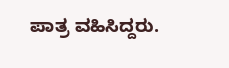ಪಾತ್ರ ವಹಿಸಿದ್ದರು.